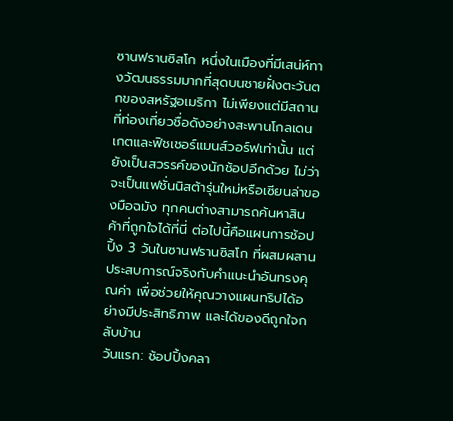ซานฟรานซิสโก หนึ่งในเมืองที่มีเสน่ห์ทางวัฒนธรรมมากที่สุดบนชายฝั่งตะวันตกของสหรัฐอเมริกา ไม่เพียงแต่มีสถานที่ท่องเที่ยวชื่อดังอย่างสะพานโกลเดนเกตและฟิชเชอร์แมนส์วอร์ฟเท่านั้น แต่ยังเป็นสวรรค์ของนักช้อปอีกด้วย ไม่ว่าจะเป็นแฟชั่นนิสต้ารุ่นใหม่หรือเซียนล่าของมือฉมัง ทุกคนต่างสามารถค้นหาสินค้าที่ถูกใจได้ที่นี่ ต่อไปนี้คือแผนการช้อปปิ้ง 3 วันในซานฟรานซิสโก ที่ผสมผสานประสบการณ์จริงกับคำแนะนำอันทรงคุณค่า เพื่อช่วยให้คุณวางแผนทริปได้อย่างมีประสิทธิภาพ และได้ของดีถูกใจกลับบ้าน
วันแรก: ช้อปปิ้งคลา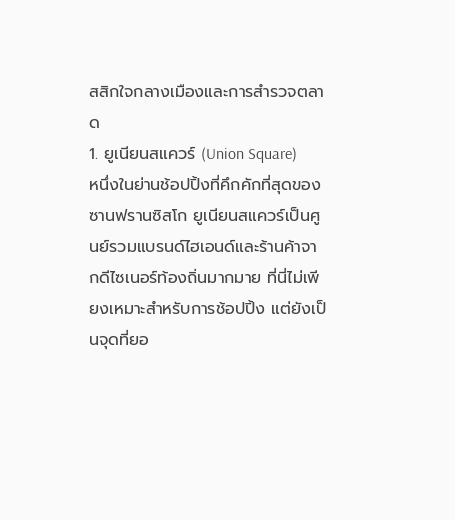สสิกใจกลางเมืองและการสำรวจตลาด
1. ยูเนียนสแควร์ (Union Square)
หนึ่งในย่านช้อปปิ้งที่คึกคักที่สุดของซานฟรานซิสโก ยูเนียนสแควร์เป็นศูนย์รวมแบรนด์ไฮเอนด์และร้านค้าจากดีไซเนอร์ท้องถิ่นมากมาย ที่นี่ไม่เพียงเหมาะสำหรับการช้อปปิ้ง แต่ยังเป็นจุดที่ยอ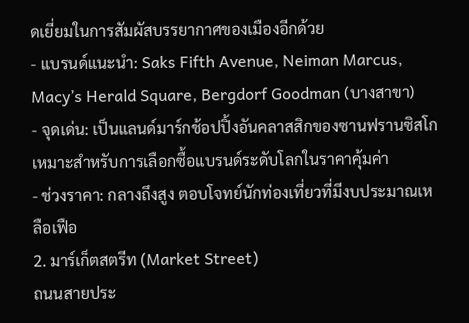ดเยี่ยมในการสัมผัสบรรยากาศของเมืองอีกด้วย
- แบรนด์แนะนำ: Saks Fifth Avenue, Neiman Marcus, Macy’s Herald Square, Bergdorf Goodman (บางสาขา)
- จุดเด่น: เป็นแลนด์มาร์กช้อปปิ้งอันคลาสสิกของซานฟรานซิสโก เหมาะสำหรับการเลือกซื้อแบรนด์ระดับโลกในราคาคุ้มค่า
- ช่วงราคา: กลางถึงสูง ตอบโจทย์นักท่องเที่ยวที่มีงบประมาณเหลือเฟือ
2. มาร์เก็ตสตรีท (Market Street)
ถนนสายประ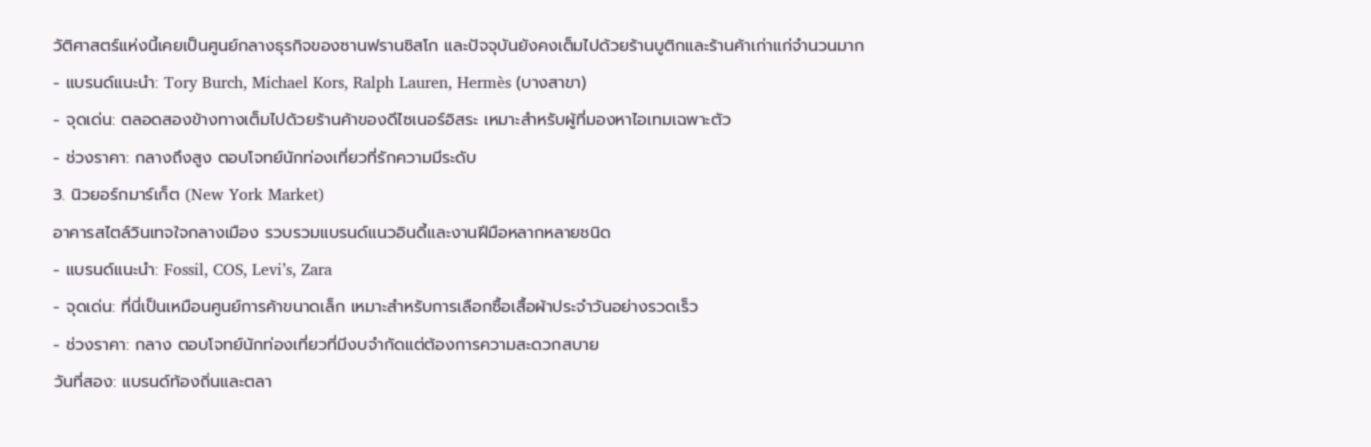วัติศาสตร์แห่งนี้เคยเป็นศูนย์กลางธุรกิจของซานฟรานซิสโก และปัจจุบันยังคงเต็มไปด้วยร้านบูติกและร้านค้าเก่าแก่จำนวนมาก
- แบรนด์แนะนำ: Tory Burch, Michael Kors, Ralph Lauren, Hermès (บางสาขา)
- จุดเด่น: ตลอดสองข้างทางเต็มไปด้วยร้านค้าของดีไซเนอร์อิสระ เหมาะสำหรับผู้ที่มองหาไอเทมเฉพาะตัว
- ช่วงราคา: กลางถึงสูง ตอบโจทย์นักท่องเที่ยวที่รักความมีระดับ
3. นิวยอร์กมาร์เก็ต (New York Market)
อาคารสไตล์วินเทจใจกลางเมือง รวบรวมแบรนด์แนวอินดี้และงานฝีมือหลากหลายชนิด
- แบรนด์แนะนำ: Fossil, COS, Levi’s, Zara
- จุดเด่น: ที่นี่เป็นเหมือนศูนย์การค้าขนาดเล็ก เหมาะสำหรับการเลือกซื้อเสื้อผ้าประจำวันอย่างรวดเร็ว
- ช่วงราคา: กลาง ตอบโจทย์นักท่องเที่ยวที่มีงบจำกัดแต่ต้องการความสะดวกสบาย
วันที่สอง: แบรนด์ท้องถิ่นและตลา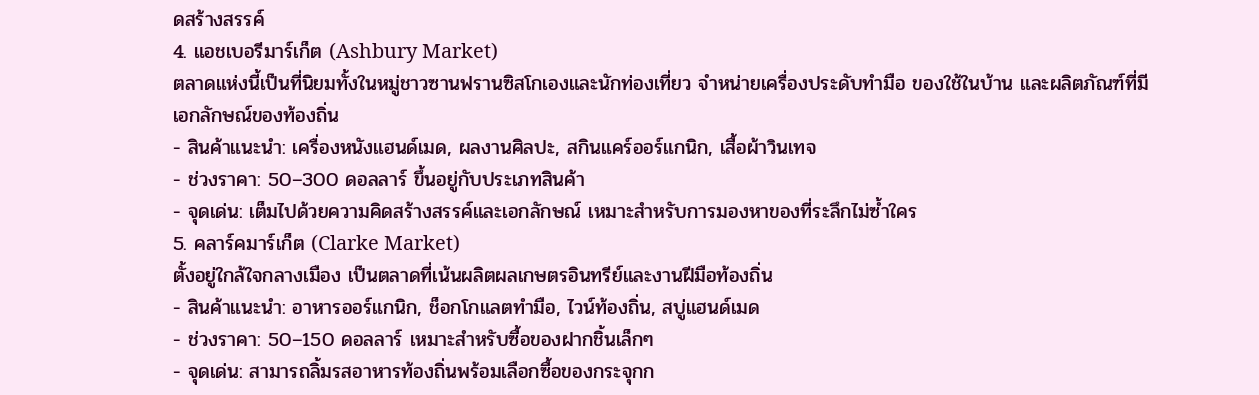ดสร้างสรรค์
4. แอชเบอรีมาร์เก็ต (Ashbury Market)
ตลาดแห่งนี้เป็นที่นิยมทั้งในหมู่ชาวซานฟรานซิสโกเองและนักท่องเที่ยว จำหน่ายเครื่องประดับทำมือ ของใช้ในบ้าน และผลิตภัณฑ์ที่มีเอกลักษณ์ของท้องถิ่น
- สินค้าแนะนำ: เครื่องหนังแฮนด์เมด, ผลงานศิลปะ, สกินแคร์ออร์แกนิก, เสื้อผ้าวินเทจ
- ช่วงราคา: 50–300 ดอลลาร์ ขึ้นอยู่กับประเภทสินค้า
- จุดเด่น: เต็มไปด้วยความคิดสร้างสรรค์และเอกลักษณ์ เหมาะสำหรับการมองหาของที่ระลึกไม่ซ้ำใคร
5. คลาร์คมาร์เก็ต (Clarke Market)
ตั้งอยู่ใกล้ใจกลางเมือง เป็นตลาดที่เน้นผลิตผลเกษตรอินทรีย์และงานฝีมือท้องถิ่น
- สินค้าแนะนำ: อาหารออร์แกนิก, ช็อกโกแลตทำมือ, ไวน์ท้องถิ่น, สบู่แฮนด์เมด
- ช่วงราคา: 50–150 ดอลลาร์ เหมาะสำหรับซื้อของฝากชิ้นเล็กๆ
- จุดเด่น: สามารถลิ้มรสอาหารท้องถิ่นพร้อมเลือกซื้อของกระจุกก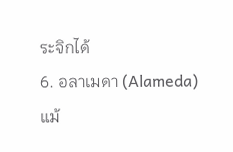ระจิกได้
6. อลาเมดา (Alameda)
แม้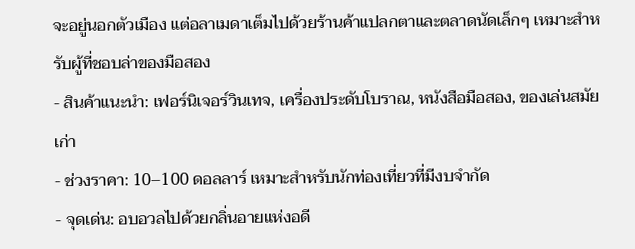จะอยู่นอกตัวเมือง แต่อลาเมดาเต็มไปด้วยร้านค้าแปลกตาและตลาดนัดเล็กๆ เหมาะสำหรับผู้ที่ชอบล่าของมือสอง
- สินค้าแนะนำ: เฟอร์นิเจอร์วินเทจ, เครื่องประดับโบราณ, หนังสือมือสอง, ของเล่นสมัยเก่า
- ช่วงราคา: 10–100 ดอลลาร์ เหมาะสำหรับนักท่องเที่ยวที่มีงบจำกัด
- จุดเด่น: อบอวลไปด้วยกลิ่นอายแห่งอดี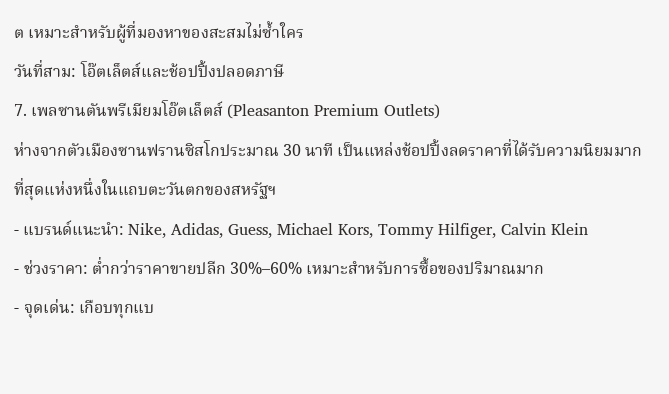ต เหมาะสำหรับผู้ที่มองหาของสะสมไม่ซ้ำใคร
วันที่สาม: โอ๊ตเล็ตส์และช้อปปิ้งปลอดภาษี
7. เพลซานตันพรีเมียมโอ๊ตเล็ตส์ (Pleasanton Premium Outlets)
ห่างจากตัวเมืองซานฟรานซิสโกประมาณ 30 นาที เป็นแหล่งช้อปปิ้งลดราคาที่ได้รับความนิยมมากที่สุดแห่งหนึ่งในแถบตะวันตกของสหรัฐฯ
- แบรนด์แนะนำ: Nike, Adidas, Guess, Michael Kors, Tommy Hilfiger, Calvin Klein
- ช่วงราคา: ต่ำกว่าราคาขายปลีก 30%–60% เหมาะสำหรับการซื้อของปริมาณมาก
- จุดเด่น: เกือบทุกแบ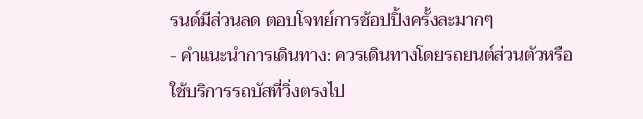รนด์มีส่วนลด ตอบโจทย์การช้อปปิ้งครั้งละมากๆ
- คำแนะนำการเดินทาง: ควรเดินทางโดยรถยนต์ส่วนตัวหรือใช้บริการรถบัสที่วิ่งตรงไป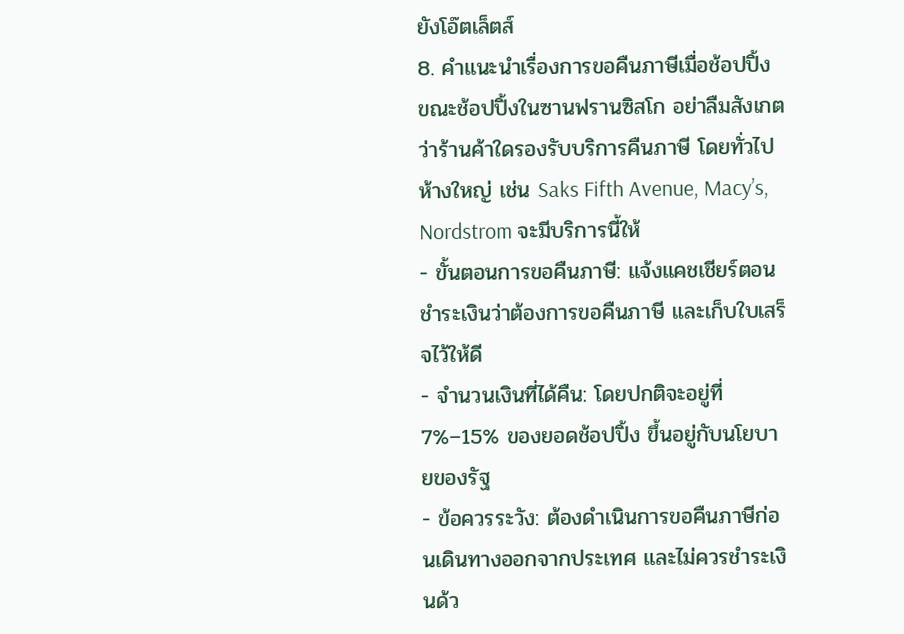ยังโอ๊ตเล็ตส์
8. คำแนะนำเรื่องการขอคืนภาษีเมื่อช้อปปิ้ง
ขณะช้อปปิ้งในซานฟรานซิสโก อย่าลืมสังเกตว่าร้านค้าใดรองรับบริการคืนภาษี โดยทั่วไปห้างใหญ่ เช่น Saks Fifth Avenue, Macy’s, Nordstrom จะมีบริการนี้ให้
- ขั้นตอนการขอคืนภาษี: แจ้งแคชเชียร์ตอนชำระเงินว่าต้องการขอคืนภาษี และเก็บใบเสร็จไว้ให้ดี
- จำนวนเงินที่ได้คืน: โดยปกติจะอยู่ที่ 7%–15% ของยอดช้อปปิ้ง ขึ้นอยู่กับนโยบายของรัฐ
- ข้อควรระวัง: ต้องดำเนินการขอคืนภาษีก่อนเดินทางออกจากประเทศ และไม่ควรชำระเงินด้ว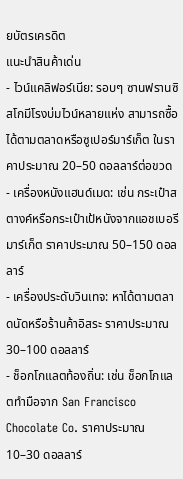ยบัตรเครดิต
แนะนำสินค้าเด่น
- ไวน์แคลิฟอร์เนีย: รอบๆ ซานฟรานซิสโกมีโรงบ่มไวน์หลายแห่ง สามารถซื้อได้ตามตลาดหรือซูเปอร์มาร์เก็ต ในราคาประมาณ 20–50 ดอลลาร์ต่อขวด
- เครื่องหนังแฮนด์เมด: เช่น กระเป๋าสตางค์หรือกระเป๋าเป้หนังจากแอชเบอรีมาร์เก็ต ราคาประมาณ 50–150 ดอลลาร์
- เครื่องประดับวินเทจ: หาได้ตามตลาดนัดหรือร้านค้าอิสระ ราคาประมาณ 30–100 ดอลลาร์
- ช็อกโกแลตท้องถิ่น: เช่น ช็อกโกแลตทำมือจาก San Francisco Chocolate Co. ราคาประมาณ 10–30 ดอลลาร์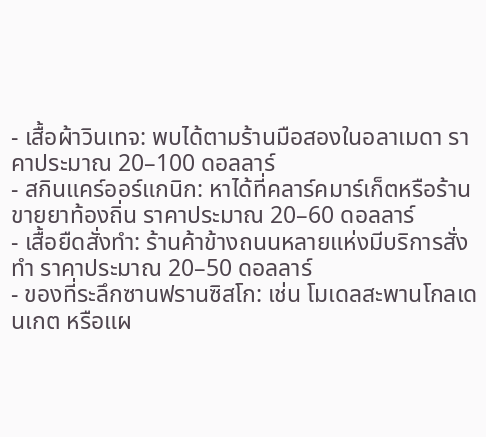- เสื้อผ้าวินเทจ: พบได้ตามร้านมือสองในอลาเมดา ราคาประมาณ 20–100 ดอลลาร์
- สกินแคร์ออร์แกนิก: หาได้ที่คลาร์คมาร์เก็ตหรือร้านขายยาท้องถิ่น ราคาประมาณ 20–60 ดอลลาร์
- เสื้อยืดสั่งทำ: ร้านค้าข้างถนนหลายแห่งมีบริการสั่งทำ ราคาประมาณ 20–50 ดอลลาร์
- ของที่ระลึกซานฟรานซิสโก: เช่น โมเดลสะพานโกลเดนเกต หรือแผ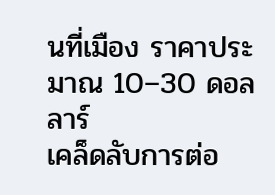นที่เมือง ราคาประมาณ 10–30 ดอลลาร์
เคล็ดลับการต่อ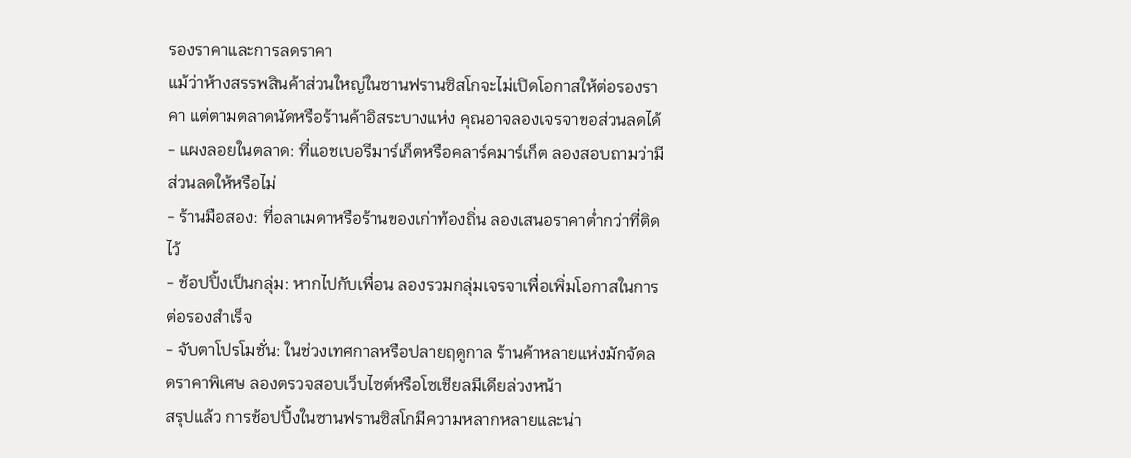รองราคาและการลดราคา
แม้ว่าห้างสรรพสินค้าส่วนใหญ่ในซานฟรานซิสโกจะไม่เปิดโอกาสให้ต่อรองราคา แต่ตามตลาดนัดหรือร้านค้าอิสระบางแห่ง คุณอาจลองเจรจาขอส่วนลดได้
- แผงลอยในตลาด: ที่แอชเบอรีมาร์เก็ตหรือคลาร์คมาร์เก็ต ลองสอบถามว่ามีส่วนลดให้หรือไม่
- ร้านมือสอง: ที่อลาเมดาหรือร้านของเก่าท้องถิ่น ลองเสนอราคาต่ำกว่าที่ติดไว้
- ช้อปปิ้งเป็นกลุ่ม: หากไปกับเพื่อน ลองรวมกลุ่มเจรจาเพื่อเพิ่มโอกาสในการต่อรองสำเร็จ
- จับตาโปรโมชั่น: ในช่วงเทศกาลหรือปลายฤดูกาล ร้านค้าหลายแห่งมักจัดลดราคาพิเศษ ลองตรวจสอบเว็บไซต์หรือโซเชียลมีเดียล่วงหน้า
สรุปแล้ว การช้อปปิ้งในซานฟรานซิสโกมีความหลากหลายและน่า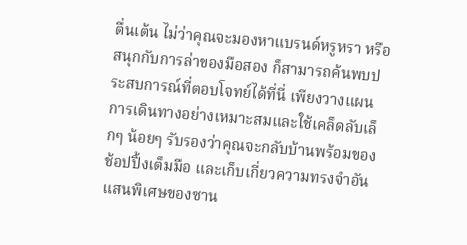ตื่นเต้น ไม่ว่าคุณจะมองหาแบรนด์หรูหรา หรือสนุกกับการล่าของมือสอง ก็สามารถค้นพบประสบการณ์ที่ตอบโจทย์ได้ที่นี่ เพียงวางแผนการเดินทางอย่างเหมาะสมและใช้เคล็ดลับเล็กๆ น้อยๆ รับรองว่าคุณจะกลับบ้านพร้อมของช้อปปิ้งเต็มมือ และเก็บเกี่ยวความทรงจำอันแสนพิเศษของซาน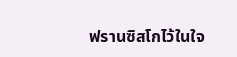ฟรานซิสโกไว้ในใจ